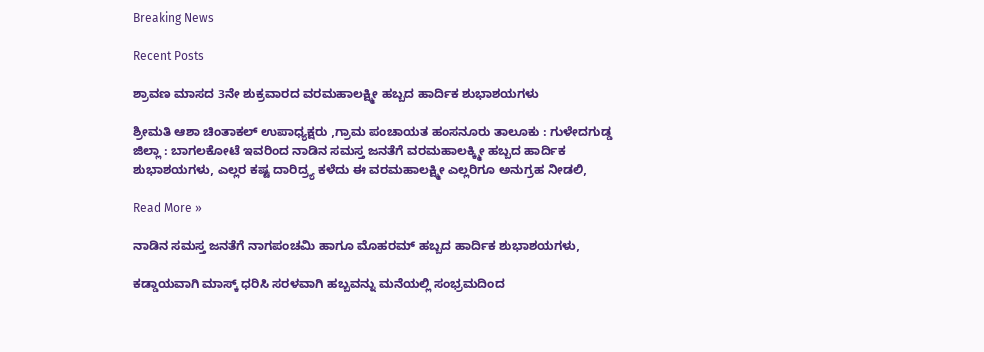Breaking News

Recent Posts

ಶ್ರಾವಣ ಮಾಸದ 3ನೇ ಶುಕ್ರವಾರದ ವರಮಹಾಲಕ್ಷ್ಮೀ ಹಬ್ಬದ ಹಾರ್ದಿಕ ಶುಭಾಶಯಗಳು

ಶ್ರೀಮತಿ ಆಶಾ ಚಿಂತಾಕಲ್ ಉಪಾಧ್ಯಕ್ಷರು ,ಗ್ರಾಮ ಪಂಚಾಯತ ಹಂಸನೂರು ತಾಲೂಕು : ಗುಳೇದಗುಡ್ಡ ಜಿಲ್ಲಾ : ಬಾಗಲಕೋಟೆ ಇವರಿಂದ ನಾಡಿನ ಸಮಸ್ತ ಜನತೆಗೆ ವರಮಹಾಲಕ್ಕ್ಮೀ ಹಬ್ಬದ ಹಾರ್ದಿಕ ಶುಭಾಶಯಗಳು, ಎಲ್ಲರ ಕಷ್ಟ ದಾರಿದ್ರ್ಯ ಕಳೆದು ಈ ವರಮಹಾಲಕ್ಷ್ಮೀ ಎಲ್ಲರಿಗೂ ಅನುಗ್ರಹ ನೀಡಲಿ,

Read More »

ನಾಡಿನ ಸಮಸ್ತ ಜನತೆಗೆ ನಾಗಪಂಚಮಿ ಹಾಗೂ ಮೊಹರಮ್ ಹಬ್ಬದ ಹಾರ್ದಿಕ ಶುಭಾಶಯಗಳು,

ಕಡ್ಡಾಯವಾಗಿ ಮಾಸ್ಕ್ ಧರಿಸಿ ಸರಳವಾಗಿ ಹಬ್ಬವನ್ನು ಮನೆಯಲ್ಲಿ ಸಂಭ್ರಮದಿಂದ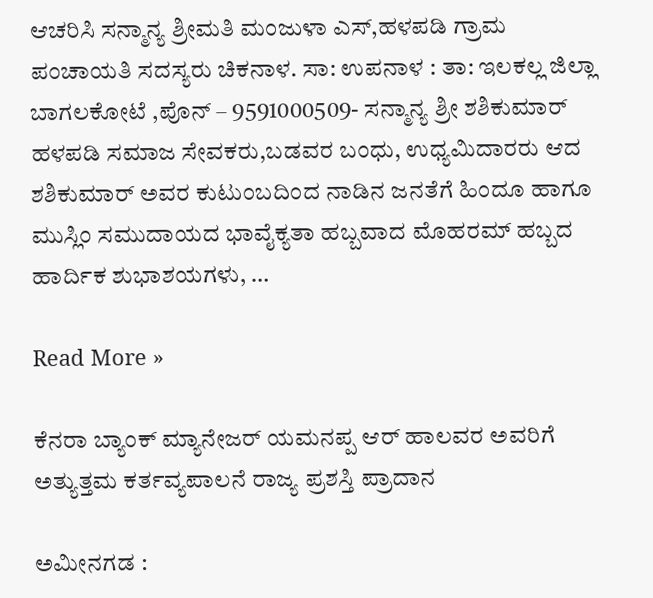ಆಚರಿಸಿ ಸನ್ಮಾನ್ಯ ಶ್ರೀಮತಿ ಮಂಜುಳಾ ಎಸ್,ಹಳಪಡಿ ಗ್ರಾಮ ಪಂಚಾಯತಿ ಸದಸ್ಯರು ಚಿಕನಾಳ. ಸಾ: ಉಪನಾಳ : ತಾ: ಇಲಕಲ್ಲ ಜಿಲ್ಲಾ ಬಾಗಲಕೋಟೆ ,ಪೊನ್ – 9591000509- ಸನ್ಮಾನ್ಯ ಶ್ರೀ ಶಶಿಕುಮಾರ್ ಹಳಪಡಿ ಸಮಾಜ ಸೇವಕರು,ಬಡವರ ಬಂಧು, ಉಧ್ಯಮಿದಾರರು ಆದ ಶಶಿಕುಮಾರ್ ಅವರ ಕುಟುಂಬದಿಂದ ನಾಡಿನ ಜನತೆಗೆ ಹಿಂದೂ ಹಾಗೂ ಮುಸ್ಲಿಂ ಸಮುದಾಯದ ಭಾವೈಕ್ಯತಾ ಹಬ್ಬವಾದ ಮೊಹರಮ್ ಹಬ್ಬದ ಹಾರ್ದಿಕ ಶುಭಾಶಯಗಳು, …

Read More »

ಕೆನರಾ ಬ್ಯಾಂಕ್ ಮ್ಯಾನೇಜರ್ ಯಮನಪ್ಪ ಆರ್ ಹಾಲವರ ಅವರಿಗೆ ಅತ್ಯುತ್ತಮ ಕರ್ತವ್ಯಪಾಲನೆ ರಾಜ್ಯ ಪ್ರಶಸ್ತಿ ಪ್ರಾದಾನ

ಅಮೀನಗಡ :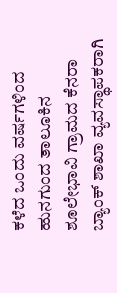ಕಳೆದ ಒಂದು ವರ್ಷಗಳಿಂದ ಹುನಗುಂದ ತಾಲೂಕಿನ ಶೂಲೇಭಾವಿ ಗ್ರಾಮದ ಕೆನರಾ ಬ್ಯಾಂಕ್ ಶಾಖಾ ವ್ಯವಸ್ಥಾಪಕರಾಗಿ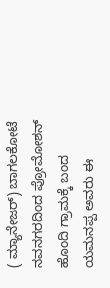( ಮ್ಯಾನೇಜರ್) ಬಾಗಲಕೋಟೆ ನವನಗರದಿಂದ ಪ್ರೋಮೋಶನ್ ಹೊಂದಿ ಗ್ರಾಮಕ್ಕೆ ಬಂದ ಯಮನಪ್ಪ ಅವರು ಈ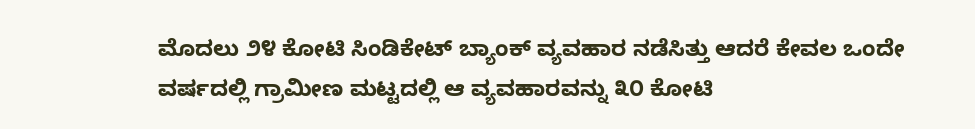ಮೊದಲು ೨೪ ಕೋಟಿ ಸಿಂಡಿಕೇಟ್ ಬ್ಯಾಂಕ್ ವ್ಯವಹಾರ ನಡೆಸಿತ್ತು ಆದರೆ ಕೇವಲ ಒಂದೇ ವರ್ಷದಲ್ಲಿ ಗ್ರಾಮೀಣ ಮಟ್ಟದಲ್ಲಿ ಆ ವ್ಯವಹಾರವನ್ನು ೩೦ ಕೋಟಿ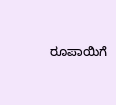ರೂಪಾಯಿಗೆ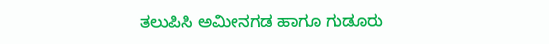ತಲುಪಿಸಿ ಅಮೀನಗಡ ಹಾಗೂ ಗುಡೂರು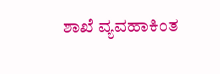ಶಾಖೆ ವ್ಯವಹಾಕಿಂತ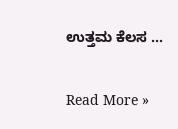ಉತ್ತಮ ಕೆಲಸ …

Read More »